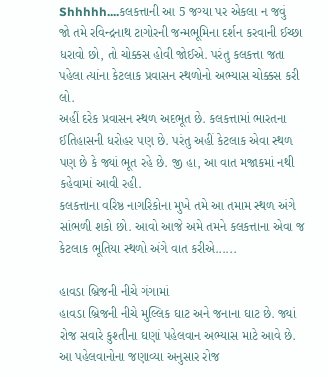Shhhhh....કલકત્તાની આ 5 જગ્યા પર એકલા ન જવું
જો તમે રવિન્દ્રનાથ ટાગોરની જન્મભૂમિના દર્શન કરવાની ઈચ્છા ધરાવો છો, તો ચોક્કસ હોવી જોઈએ. પરંતુ કલકત્તા જતા પહેલા ત્યાંના કેટલાક પ્રવાસન સ્થળોનો અભ્યાસ ચોક્કસ કરી લો.
અહીં દરેક પ્રવાસન સ્થળ અદભૂત છે. કલકત્તામાં ભારતના ઈતિહાસની ધરોહર પણ છે. પરંતુ અહીં કેટલાક એવા સ્થળ પણ છે કે જ્યાં ભૂત રહે છે. જી હા, આ વાત મજાકમાં નથી કહેવામાં આવી રહી.
કલકત્તાના વરિષ્ઠ નાગરિકોના મુખે તમે આ તમામ સ્થળ અંગે સાંભળી શકો છો. આવો આજે અમે તમને કલકત્તાના એવા જ કેટલાક ભૂતિયા સ્થળો અંગે વાત કરીએ......

હાવડા બ્રિજની નીચે ગંગામાં
હાવડા બ્રિજની નીચે મુલ્લિક ઘાટ અને જનાના ઘાટ છે. જ્યાં રોજ સવારે કુશ્તીના ઘણાં પહેલવાન અભ્યાસ માટે આવે છે. આ પહેલવાનોના જણાવ્યા અનુસાર રોજ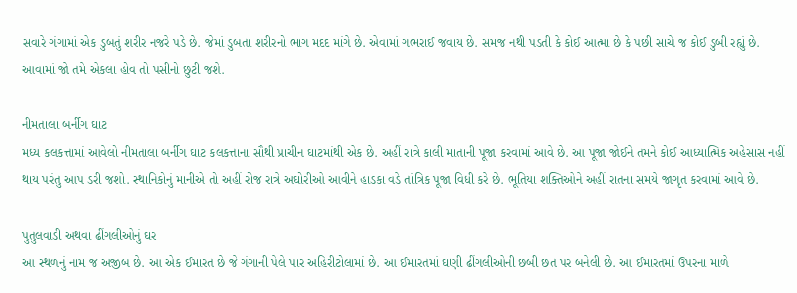સવારે ગંગામાં એક ડુબતું શરીર નજરે પડે છે. જેમાં ડુબતા શરીરનો ભાગ મદદ માંગે છે. એવામાં ગભરાઈ જવાય છે. સમજ નથી પડતી કે કોઈ આત્મા છે કે પછી સાચે જ કોઈ ડુબી રહ્યું છે. આવામાં જો તમે એકલા હોવ તો પસીનો છુટી જશે.

નીમતાલા બર્નીગ ઘાટ
મધ્ય કલકત્તામાં આવેલો નીમતાલા બર્નીગ ઘાટ કલકત્તાના સૌથી પ્રાચીન ઘાટમાંથી એક છે. અહીં રાત્રે કાલી માતાની પૂજા કરવામાં આવે છે. આ પૂજા જોઈને તમને કોઈ આધ્યાત્મિક અહેસાસ નહીં થાય પરંતુ આપ ડરી જશો. સ્થાનિકોનું માનીએ તો અહીં રોજ રાત્રે અઘોરીઓ આવીને હાડકા વડે તાંત્રિક પૂજા વિધી કરે છે. ભૂતિયા શક્તિઓને અહીં રાતના સમયે જાગૃત કરવામાં આવે છે.

પુતુલવાડી અથવા ઢીંગલીઓનું ઘર
આ સ્થળનું નામ જ અજીબ છે. આ એક ઈમારત છે જે ગંગાની પેલે પાર અહિરીટોલામાં છે. આ ઈમારતમાં ઘણી ઢીંગલીઓની છબી છત પર બનેલી છે. આ ઈમારતમાં ઉપરના માળે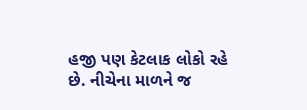હજી પણ કેટલાક લોકો રહે છે. નીચેના માળને જ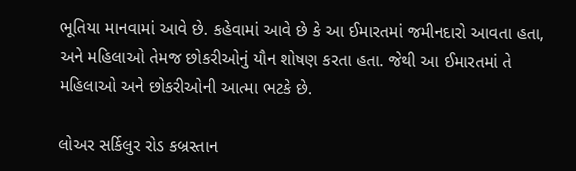ભૂતિયા માનવામાં આવે છે. કહેવામાં આવે છે કે આ ઈમારતમાં જમીનદારો આવતા હતા, અને મહિલાઓ તેમજ છોકરીઓનું યૌન શોષણ કરતા હતા. જેથી આ ઈમારતમાં તે મહિલાઓ અને છોકરીઓની આત્મા ભટકે છે.

લોઅર સર્કિલુર રોડ કબ્રસ્તાન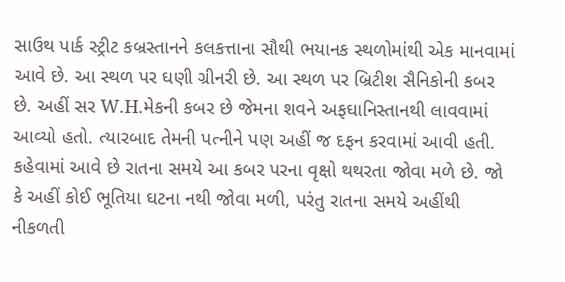સાઉથ પાર્ક સ્ટ્રીટ કબ્રસ્તાનને કલકત્તાના સૌથી ભયાનક સ્થળોમાંથી એક માનવામાં આવે છે. આ સ્થળ પર ઘણી ગ્રીનરી છે. આ સ્થળ પર બ્રિટીશ સૈનિકોની કબર છે. અહીં સર W.H.મેકની કબર છે જેમના શવને અફઘાનિસ્તાનથી લાવવામાં આવ્યો હતો. ત્યારબાદ તેમની પત્નીને પણ અહીં જ દફન કરવામાં આવી હતી. કહેવામાં આવે છે રાતના સમયે આ કબર પરના વૃક્ષો થથરતા જોવા મળે છે. જો કે અહીં કોઈ ભૂતિયા ઘટના નથી જોવા મળી, પરંતુ રાતના સમયે અહીંથી નીકળતી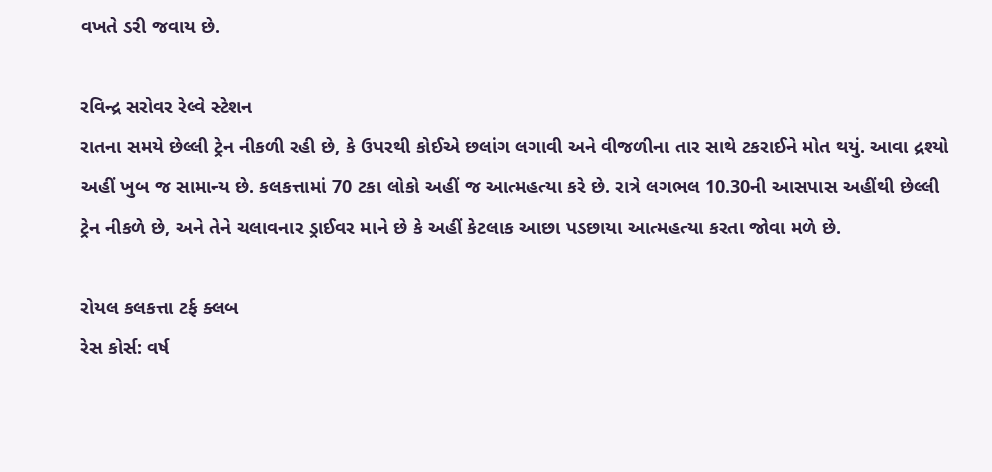વખતે ડરી જવાય છે.

રવિન્દ્ર સરોવર રેલ્વે સ્ટેશન
રાતના સમયે છેલ્લી ટ્રેન નીકળી રહી છે, કે ઉપરથી કોઈએ છલાંગ લગાવી અને વીજળીના તાર સાથે ટકરાઈને મોત થયું. આવા દ્રશ્યો અહીં ખુબ જ સામાન્ય છે. કલકત્તામાં 70 ટકા લોકો અહીં જ આત્મહત્યા કરે છે. રાત્રે લગભલ 10.30ની આસપાસ અહીંથી છેલ્લી ટ્રેન નીકળે છે, અને તેને ચલાવનાર ડ્રાઈવર માને છે કે અહીં કેટલાક આછા પડછાયા આત્મહત્યા કરતા જોવા મળે છે.

રોયલ કલકત્તા ટર્ફ ક્લબ
રેસ કોર્સ: વર્ષ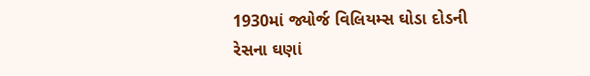1930માં જ્યોર્જ વિલિયમ્સ ઘોડા દોડની રેસના ઘણાં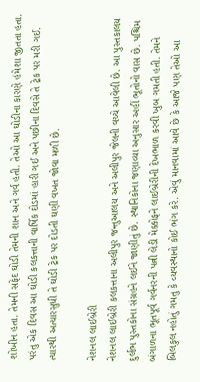શોખીન હતા. તેમની સફેદ ઘોડી તેમની શાન અને ગર્વ હતી. તેઓ આ ઘોડીના કારણે હંમેશા જીતતા હતા. પરંતુ એક દિવસ આ ઘોડી કલકત્તાની વાર્ષિક દોડમાં હારી ગઈ અને પછીના દિવસે તે ટ્રેક પર મરી ગઈ. ત્યારથી અત્યારસુધી તે ઘોડી ટ્રેક પર દોડતી ઘણી વખત જોવા મળી છે.

નેશનલ લાઈબ્રેરી
નેશનલ લાઈબ્રેરી કલકત્તાના અલીપુર જન્તુઆલય અને અલીપુર જેલની વચ્ચે આવેલી છે. આ પુસ્તકાલય દુર્લભ પુસ્તકોના સંગ્રહને લઈને જાણીતું છે. સ્થાનિકોના જણાવ્યા અનુસાર અહીં ભૂતોનો વાસ છે. પશ્ચિમ બંગાળના ભૂતપૂર્વ ગર્વનરની પત્ની લેડી મેક્કોફને લાઈબ્રેરીની દેખભાળ કરવી ખુબ ગમતી હતી. તેમને બિલકુલ નહોતું ગમતુ કે વ્યવસ્થાનો કોઈ ભંગ કરે. એવું માનવામાં આવે છે કે આજે પણ તેઓ આ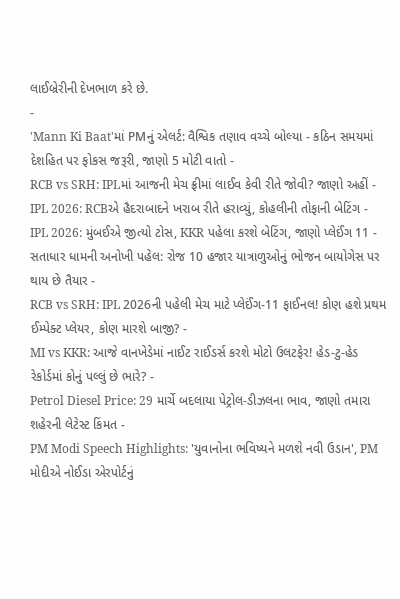લાઈબ્રેરીની દેખભાળ કરે છે.
-
'Mann Ki Baat'માં PMનું એલર્ટ: વૈશ્વિક તણાવ વચ્ચે બોલ્યા - કઠિન સમયમાં દેશહિત પર ફોકસ જરૂરી, જાણો 5 મોટી વાતો -
RCB vs SRH: IPLમાં આજની મેચ ફ્રીમાં લાઈવ કેવી રીતે જોવી? જાણો અહીં -
IPL 2026: RCBએ હૈદરાબાદને ખરાબ રીતે હરાવ્યું, કોહલીની તોફાની બેટિંગ -
IPL 2026: મુંબઈએ જીત્યો ટોસ, KKR પહેલા કરશે બેટિંગ, જાણો પ્લેઈંગ 11 -
સતાધાર ધામની અનોખી પહેલ: રોજ 10 હજાર યાત્રાળુઓનું ભોજન બાયોગેસ પર થાય છે તૈયાર -
RCB vs SRH: IPL 2026ની પહેલી મેચ માટે પ્લેઈંગ-11 ફાઈનલ! કોણ હશે પ્રથમ ઈમ્પેક્ટ પ્લેયર, કોણ મારશે બાજી? -
MI vs KKR: આજે વાનખેડેમાં નાઈટ રાઈડર્સ કરશે મોટો ઉલટફેર! હેડ-ટુ-હેડ રેકોર્ડમાં કોનું પલ્લું છે ભારે? -
Petrol Diesel Price: 29 માર્ચે બદલાયા પેટ્રોલ-ડીઝલના ભાવ, જાણો તમારા શહેરની લેટેસ્ટ કિંમત -
PM Modi Speech Highlights: 'યુવાનોના ભવિષ્યને મળશે નવી ઉડાન', PM મોદીએ નોઈડા એરપોર્ટનું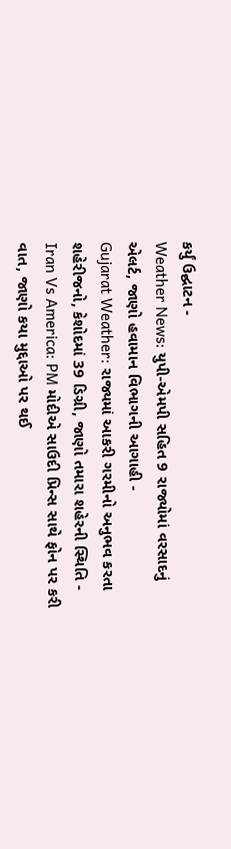કર્યું ઉદ્ઘાટન -
Weather News: યુપી-એમપી સહિત 9 રાજ્યોમાં વરસાદનું એલર્ટ, જાણો હવામાન વિભાગની આગાહી -
Gujarat Weather: રાજ્યમાં આકરી ગરમીનો અનુભવ કરતા શહેરીજનો, કેશોદમાં 39 ડિગ્રી, જાણો તમારા શહેરની સ્થિતિ -
Iran Vs America: PM મોદીએ સાઉદી પ્રિન્સ સાથે ફોન પર કરી વાત, જાણો કયા મુદ્દાઓ પર થઈ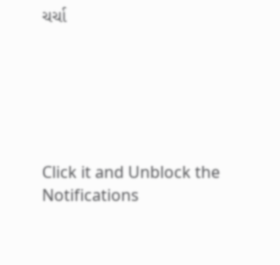ચર્ચા






Click it and Unblock the Notifications